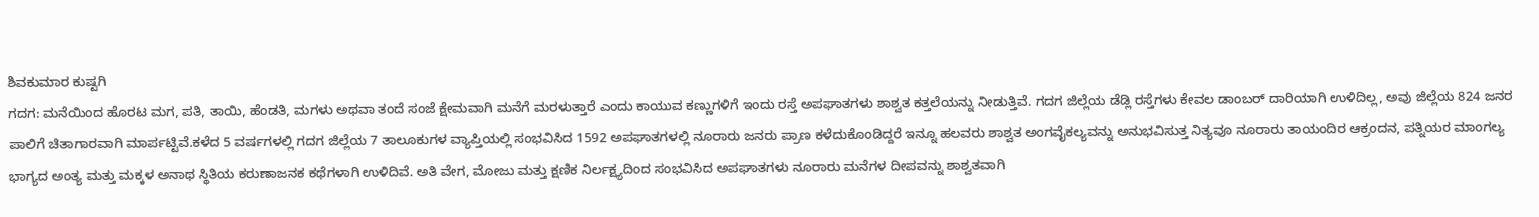ಶಿವಕುಮಾರ ಕುಷ್ಟಗಿ
ಗದಗ: ಮನೆಯಿಂದ ಹೊರಟ ಮಗ, ಪತಿ, ತಾಯಿ, ಹೆಂಡತಿ, ಮಗಳು ಅಥವಾ ತಂದೆ ಸಂಜೆ ಕ್ಷೇಮವಾಗಿ ಮನೆಗೆ ಮರಳುತ್ತಾರೆ ಎಂದು ಕಾಯುವ ಕಣ್ಣುಗಳಿಗೆ ಇಂದು ರಸ್ತೆ ಅಪಘಾತಗಳು ಶಾಶ್ವತ ಕತ್ತಲೆಯನ್ನು ನೀಡುತ್ತಿವೆ. ಗದಗ ಜಿಲ್ಲೆಯ ಡೆಡ್ಲಿ ರಸ್ತೆಗಳು ಕೇವಲ ಡಾಂಬರ್ ದಾರಿಯಾಗಿ ಉಳಿದಿಲ್ಲ, ಅವು ಜಿಲ್ಲೆಯ 824 ಜನರ ಪಾಲಿಗೆ ಚಿತಾಗಾರವಾಗಿ ಮಾರ್ಪಟ್ಟಿವೆ.ಕಳೆದ 5 ವರ್ಷಗಳಲ್ಲಿ ಗದಗ ಜಿಲ್ಲೆಯ 7 ತಾಲೂಕುಗಳ ವ್ಯಾಪ್ತಿಯಲ್ಲಿ ಸಂಭವಿಸಿದ 1592 ಅಪಘಾತಗಳಲ್ಲಿ ನೂರಾರು ಜನರು ಪ್ರಾಣ ಕಳೆದುಕೊಂಡಿದ್ದರೆ ಇನ್ನೂ ಹಲವರು ಶಾಶ್ವತ ಅಂಗವೈಕಲ್ಯವನ್ನು ಅನುಭವಿಸುತ್ತ ನಿತ್ಯವೂ ನೂರಾರು ತಾಯಂದಿರ ಆಕ್ರಂದನ, ಪತ್ನಿಯರ ಮಾಂಗಲ್ಯ ಭಾಗ್ಯದ ಅಂತ್ಯ ಮತ್ತು ಮಕ್ಕಳ ಅನಾಥ ಸ್ಥಿತಿಯ ಕರುಣಾಜನಕ ಕಥೆಗಳಾಗಿ ಉಳಿದಿವೆ. ಅತಿ ವೇಗ, ಮೋಜು ಮತ್ತು ಕ್ಷಣಿಕ ನಿರ್ಲಕ್ಷ್ಯದಿಂದ ಸಂಭವಿಸಿದ ಅಪಘಾತಗಳು ನೂರಾರು ಮನೆಗಳ ದೀಪವನ್ನು ಶಾಶ್ವತವಾಗಿ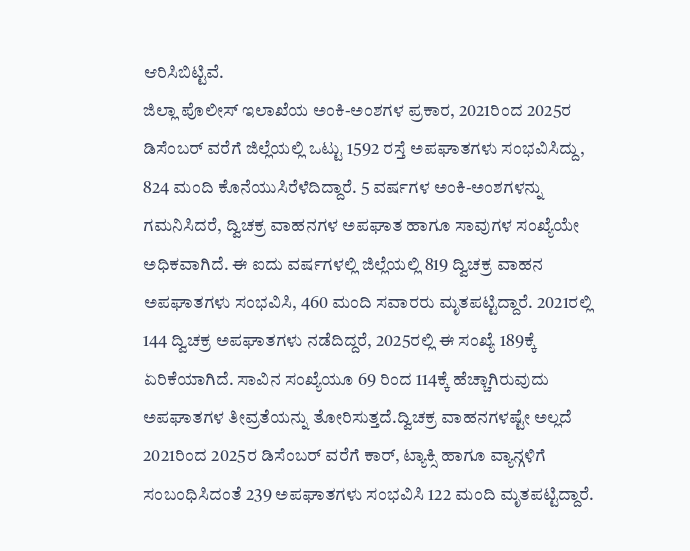ಆರಿಸಿಬಿಟ್ಟಿವೆ.
ಜಿಲ್ಲಾ ಪೊಲೀಸ್ ಇಲಾಖೆಯ ಅಂಕಿ-ಅಂಶಗಳ ಪ್ರಕಾರ, 2021ರಿಂದ 2025ರ ಡಿಸೆಂಬರ್ ವರೆಗೆ ಜಿಲ್ಲೆಯಲ್ಲಿ ಒಟ್ಟು 1592 ರಸ್ತೆ ಅಪಘಾತಗಳು ಸಂಭವಿಸಿದ್ದು, 824 ಮಂದಿ ಕೊನೆಯುಸಿರೆಳೆದಿದ್ದಾರೆ. 5 ವರ್ಷಗಳ ಅಂಕಿ-ಅಂಶಗಳನ್ನು ಗಮನಿಸಿದರೆ, ದ್ವಿಚಕ್ರ ವಾಹನಗಳ ಅಪಘಾತ ಹಾಗೂ ಸಾವುಗಳ ಸಂಖ್ಯೆಯೇ ಅಧಿಕವಾಗಿದೆ. ಈ ಐದು ವರ್ಷಗಳಲ್ಲಿ ಜಿಲ್ಲೆಯಲ್ಲಿ 819 ದ್ವಿಚಕ್ರ ವಾಹನ ಅಪಘಾತಗಳು ಸಂಭವಿಸಿ, 460 ಮಂದಿ ಸವಾರರು ಮೃತಪಟ್ಟಿದ್ದಾರೆ. 2021ರಲ್ಲಿ 144 ದ್ವಿಚಕ್ರ ಅಪಘಾತಗಳು ನಡೆದಿದ್ದರೆ, 2025ರಲ್ಲಿ ಈ ಸಂಖ್ಯೆ 189ಕ್ಕೆ ಏರಿಕೆಯಾಗಿದೆ. ಸಾವಿನ ಸಂಖ್ಯೆಯೂ 69 ರಿಂದ 114ಕ್ಕೆ ಹೆಚ್ಚಾಗಿರುವುದು ಅಪಘಾತಗಳ ತೀವ್ರತೆಯನ್ನು ತೋರಿಸುತ್ತದೆ.ದ್ವಿಚಕ್ರ ವಾಹನಗಳಷ್ಟೇ ಅಲ್ಲದೆ 2021ರಿಂದ 2025ರ ಡಿಸೆಂಬರ್ ವರೆಗೆ ಕಾರ್, ಟ್ಯಾಕ್ಸಿ ಹಾಗೂ ವ್ಯಾನ್ಗಳಿಗೆ ಸಂಬಂಧಿಸಿದಂತೆ 239 ಅಪಘಾತಗಳು ಸಂಭವಿಸಿ 122 ಮಂದಿ ಮೃತಪಟ್ಟಿದ್ದಾರೆ.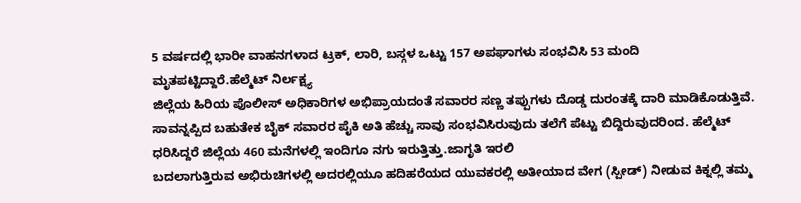5 ವರ್ಷದಲ್ಲಿ ಭಾರೀ ವಾಹನಗಳಾದ ಟ್ರಕ್, ಲಾರಿ, ಬಸ್ಗಳ ಒಟ್ಟು 157 ಅಪಘಾಗಳು ಸಂಭವಿಸಿ 53 ಮಂದಿ ಮೃತಪಟ್ಟಿದ್ದಾರೆ.ಹೆಲ್ಮೆಟ್ ನಿರ್ಲಕ್ಷ್ಯ
ಜಿಲ್ಲೆಯ ಹಿರಿಯ ಪೊಲೀಸ್ ಅಧಿಕಾರಿಗಳ ಅಭಿಪ್ರಾಯದಂತೆ ಸವಾರರ ಸಣ್ಣ ತಪ್ಪುಗಳು ದೊಡ್ಡ ದುರಂತಕ್ಕೆ ದಾರಿ ಮಾಡಿಕೊಡುತ್ತಿವೆ. ಸಾವನ್ನಪ್ಪಿದ ಬಹುತೇಕ ಬೈಕ್ ಸವಾರರ ಪೈಕಿ ಅತಿ ಹೆಚ್ಚು ಸಾವು ಸಂಭವಿಸಿರುವುದು ತಲೆಗೆ ಪೆಟ್ಟು ಬಿದ್ದಿರುವುದರಿಂದ. ಹೆಲ್ಮೆಟ್ ಧರಿಸಿದ್ದರೆ ಜಿಲ್ಲೆಯ 460 ಮನೆಗಳಲ್ಲಿ ಇಂದಿಗೂ ನಗು ಇರುತ್ತಿತ್ತು.ಜಾಗೃತಿ ಇರಲಿ
ಬದಲಾಗುತ್ತಿರುವ ಅಭಿರುಚಿಗಳಲ್ಲಿ ಅದರಲ್ಲಿಯೂ ಹದಿಹರೆಯದ ಯುವಕರಲ್ಲಿ ಅತೀಯಾದ ವೇಗ (ಸ್ಪೀಡ್) ನೀಡುವ ಕಿಕ್ನಲ್ಲಿ ತಮ್ಮ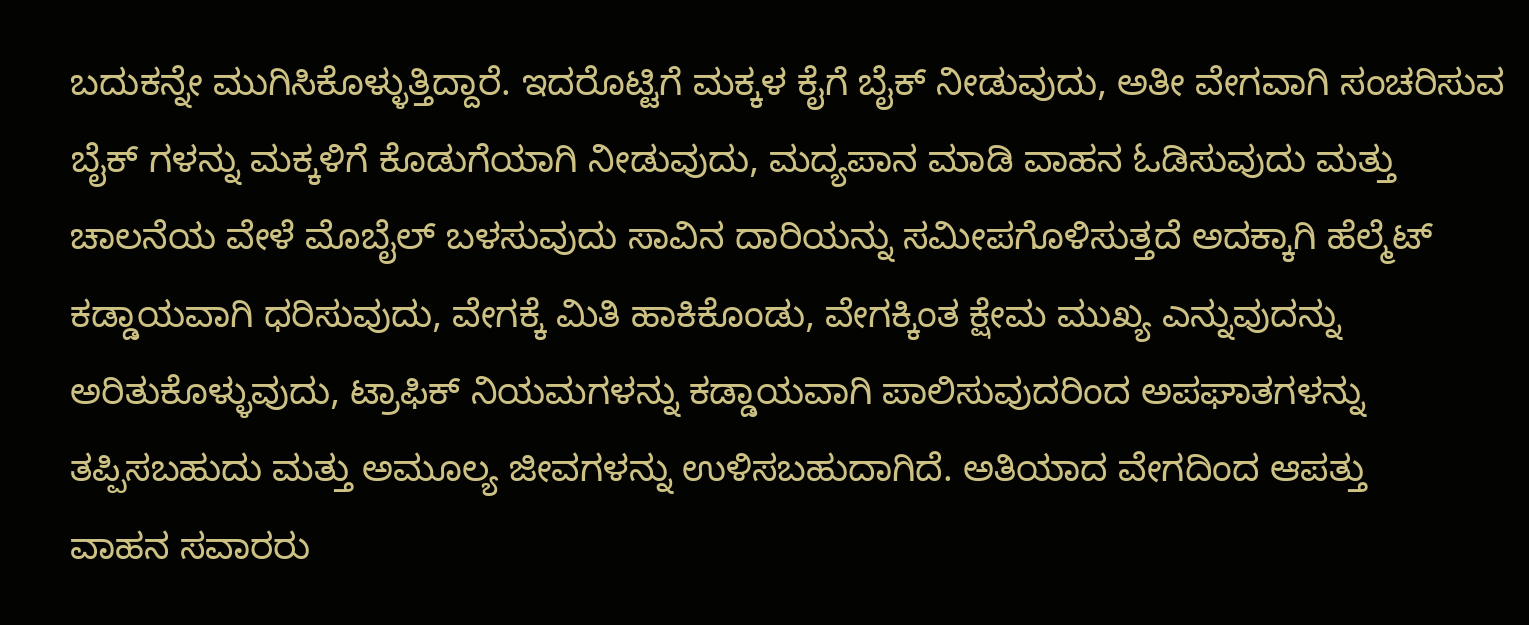ಬದುಕನ್ನೇ ಮುಗಿಸಿಕೊಳ್ಳುತ್ತಿದ್ದಾರೆ. ಇದರೊಟ್ಟಿಗೆ ಮಕ್ಕಳ ಕೈಗೆ ಬೈಕ್ ನೀಡುವುದು, ಅತೀ ವೇಗವಾಗಿ ಸಂಚರಿಸುವ ಬೈಕ್ ಗಳನ್ನು ಮಕ್ಕಳಿಗೆ ಕೊಡುಗೆಯಾಗಿ ನೀಡುವುದು, ಮದ್ಯಪಾನ ಮಾಡಿ ವಾಹನ ಓಡಿಸುವುದು ಮತ್ತು ಚಾಲನೆಯ ವೇಳೆ ಮೊಬೈಲ್ ಬಳಸುವುದು ಸಾವಿನ ದಾರಿಯನ್ನು ಸಮೀಪಗೊಳಿಸುತ್ತದೆ ಅದಕ್ಕಾಗಿ ಹೆಲ್ಮೆಟ್ ಕಡ್ಡಾಯವಾಗಿ ಧರಿಸುವುದು, ವೇಗಕ್ಕೆ ಮಿತಿ ಹಾಕಿಕೊಂಡು, ವೇಗಕ್ಕಿಂತ ಕ್ಷೇಮ ಮುಖ್ಯ ಎನ್ನುವುದನ್ನು ಅರಿತುಕೊಳ್ಳುವುದು, ಟ್ರಾಫಿಕ್ ನಿಯಮಗಳನ್ನು ಕಡ್ಡಾಯವಾಗಿ ಪಾಲಿಸುವುದರಿಂದ ಅಪಘಾತಗಳನ್ನು ತಪ್ಪಿಸಬಹುದು ಮತ್ತು ಅಮೂಲ್ಯ ಜೀವಗಳನ್ನು ಉಳಿಸಬಹುದಾಗಿದೆ. ಅತಿಯಾದ ವೇಗದಿಂದ ಆಪತ್ತು
ವಾಹನ ಸವಾರರು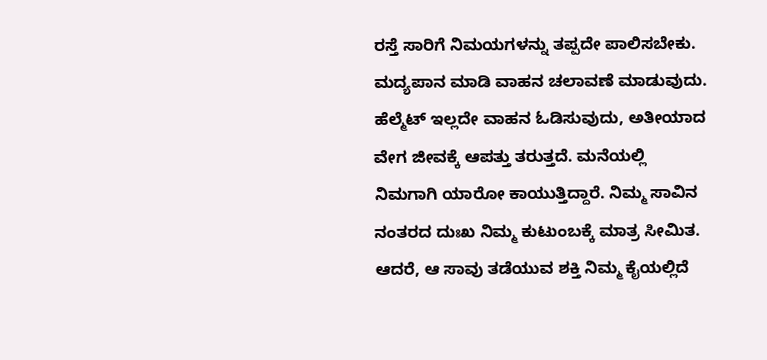ರಸ್ತೆ ಸಾರಿಗೆ ನಿಮಯಗಳನ್ನು ತಪ್ಪದೇ ಪಾಲಿಸಬೇಕು. ಮದ್ಯಪಾನ ಮಾಡಿ ವಾಹನ ಚಲಾವಣೆ ಮಾಡುವುದು. ಹೆಲ್ಮೆಟ್ ಇಲ್ಲದೇ ವಾಹನ ಓಡಿಸುವುದು, ಅತೀಯಾದ ವೇಗ ಜೀವಕ್ಕೆ ಆಪತ್ತು ತರುತ್ತದೆ. ಮನೆಯಲ್ಲಿ ನಿಮಗಾಗಿ ಯಾರೋ ಕಾಯುತ್ತಿದ್ದಾರೆ. ನಿಮ್ಮ ಸಾವಿನ ನಂತರದ ದುಃಖ ನಿಮ್ಮ ಕುಟುಂಬಕ್ಕೆ ಮಾತ್ರ ಸೀಮಿತ. ಆದರೆ, ಆ ಸಾವು ತಡೆಯುವ ಶಕ್ತಿ ನಿಮ್ಮ ಕೈಯಲ್ಲಿದೆ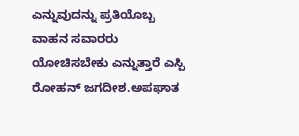ಎನ್ನುವುದನ್ನು ಪ್ರತಿಯೊಬ್ಬ ವಾಹನ ಸವಾರರು ಯೋಚಿಸಬೇಕು ಎನ್ನುತ್ತಾರೆ ಎಸ್ಪಿ ರೋಹನ್ ಜಗದೀಶ.ಅಪಘಾತ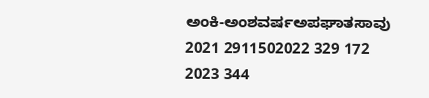ಅಂಕಿ-ಅಂಶವರ್ಷಅಪಘಾತಸಾವು
2021 2911502022 329 172
2023 344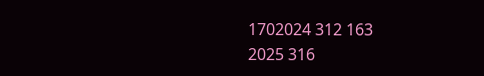1702024 312 163
2025 316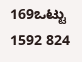169ಒಟ್ಟು 1592 824